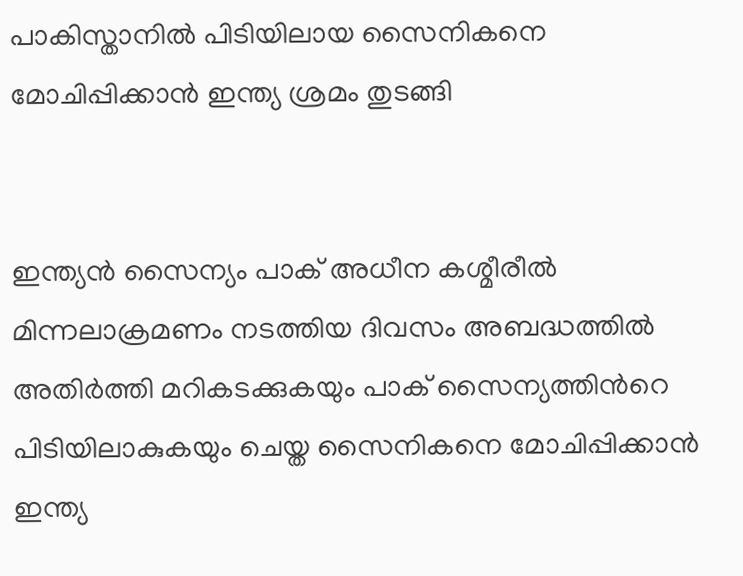പാകിസ്താനില്‍ പിടിയിലായ സൈനികനെ മോചിപ്പിക്കാന്‍ ഇന്ത്യ ശ്രമം തുടങ്ങി


ഇന്ത്യന്‍ സൈന്യം പാക് അധീന കശ്മീരീല്‍ മിന്നലാക്രമണം നടത്തിയ ദിവസം അബദ്ധത്തില്‍ അതിര്‍ത്തി മറികടക്കുകയും പാക് സൈന്യത്തിന്‍റെ പിടിയിലാകുകയും ചെയ്ത സൈനികനെ മോചിപ്പിക്കാന്‍ ഇന്ത്യ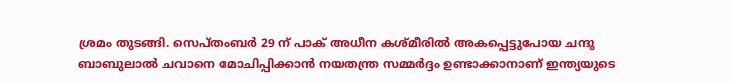ശ്രമം തുടങ്ങി. സെപ്തംബര്‍ 29 ന് പാക് അധീന കശ്മീരില്‍ അകപ്പെട്ടുപോയ ചന്ദു ബാബുലാല്‍ ചവാനെ മോചിപ്പിക്കാന്‍ നയതന്ത്ര സമ്മര്‍ദ്ദം ഉണ്ടാക്കാനാണ് ഇന്ത്യയുടെ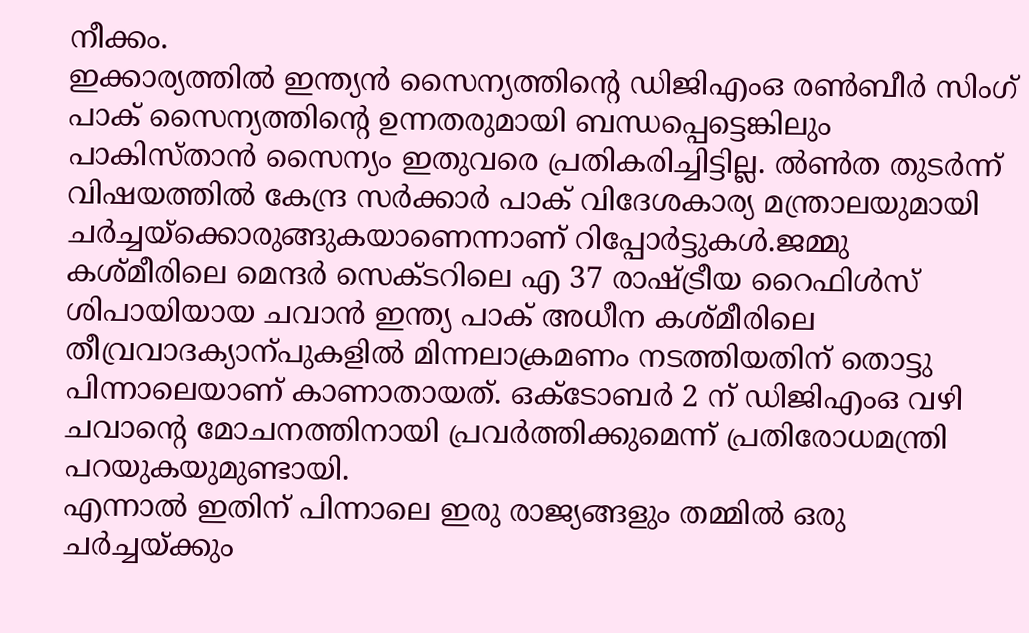നീക്കം.
ഇക്കാര്യത്തില്‍ ഇന്ത്യന്‍ സൈന്യത്തിന്‍റെ ഡിജിഎംഒ രണ്‍ബീര്‍ സിംഗ് പാക് സൈന്യത്തിന്‍റെ ഉന്നതരുമായി ബന്ധപ്പെട്ടെങ്കിലും പാകിസ്താന്‍ സൈന്യം ഇതുവരെ പ്രതികരിച്ചിട്ടില്ല. ല്‍ണ്‍ത തുടര്‍ന്ന് വിഷയത്തില്‍ കേന്ദ്ര സര്‍ക്കാര്‍ പാക് വിദേശകാര്യ മന്ത്രാലയുമായി ചര്‍ച്ചയ്ക്കൊരുങ്ങുകയാണെന്നാണ് റിപ്പോര്‍ട്ടുകള്‍.ജമ്മു കശ്മീരിലെ മെന്ദര്‍ സെക്ടറിലെ എ 37 രാഷ്ട്രീയ റൈഫിള്‍സ് ശിപായിയായ ചവാന്‍ ഇന്ത്യ പാക് അധീന കശ്മീരിലെ തീവ്രവാദക്യാന്പുകളില്‍ മിന്നലാക്രമണം നടത്തിയതിന് തൊട്ടു പിന്നാലെയാണ് കാണാതായത്. ഒക്ടോബര്‍ 2 ന് ഡിജിഎംഒ വഴി ചവാന്‍റെ മോചനത്തിനായി പ്രവര്‍ത്തിക്കുമെന്ന് പ്രതിരോധമന്ത്രി പറയുകയുമുണ്ടായി.
എന്നാല്‍ ഇതിന് പിന്നാലെ ഇരു രാജ്യങ്ങളും തമ്മില്‍ ഒരു ചര്‍ച്ചയ്ക്കും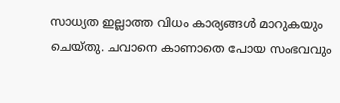സാധ്യത ഇല്ലാത്ത വിധം കാര്യങ്ങള്‍ മാറുകയും ചെയ്തു. ചവാനെ കാണാതെ പോയ സംഭവവും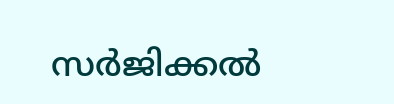സര്‍ജിക്കല്‍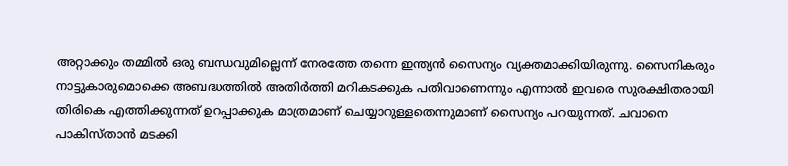അറ്റാക്കും തമ്മില്‍ ഒരു ബന്ധവുമില്ലെന്ന് നേരത്തേ തന്നെ ഇന്ത്യന്‍ സൈന്യം വ്യക്തമാക്കിയിരുന്നു. സൈനികരും നാട്ടുകാരുമൊക്കെ അബദ്ധത്തില്‍ അതിര്‍ത്തി മറികടക്കുക പതിവാണെന്നും എന്നാല്‍ ഇവരെ സുരക്ഷിതരായി തിരികെ എത്തിക്കുന്നത് ഉറപ്പാക്കുക മാത്രമാണ് ചെയ്യാറുള്ളതെന്നുമാണ് സൈന്യം പറയുന്നത്. ചവാനെ പാകിസ്താന്‍ മടക്കി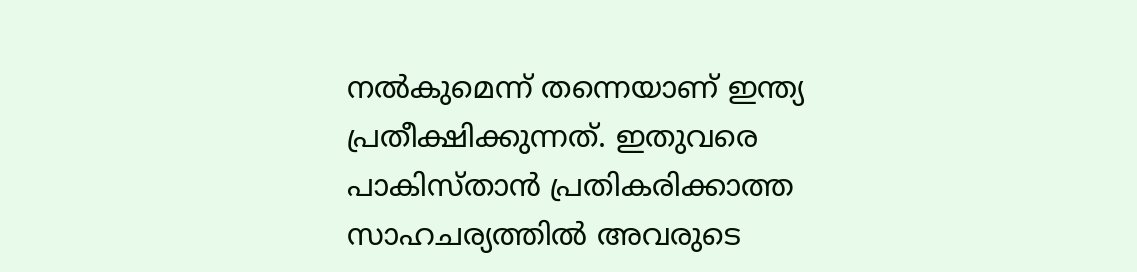നല്‍കുമെന്ന് തന്നെയാണ് ഇന്ത്യ പ്രതീക്ഷിക്കുന്നത്. ഇതുവരെ പാകിസ്താന്‍ പ്രതികരിക്കാത്ത സാഹചര്യത്തില്‍ അവരുടെ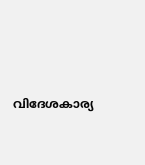വിദേശകാര്യ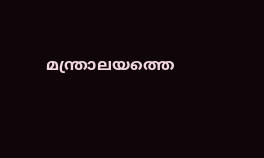മന്ത്രാലയത്തെ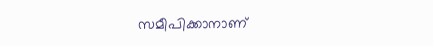സമീപിക്കാനാണ്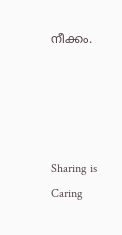നീക്കം.




Sharing is Caring